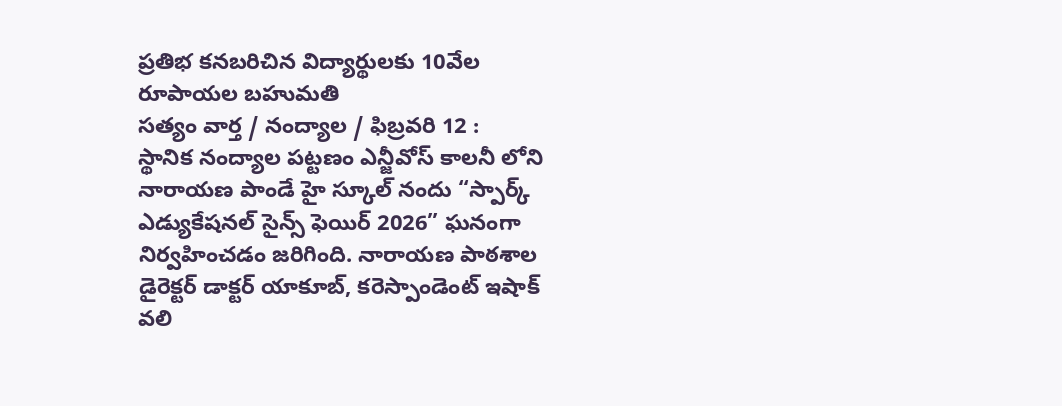ప్రతిభ కనబరిచిన విద్యార్థులకు 10వేల రూపాయల బహుమతి
సత్యం వార్త / నంద్యాల / ఫిబ్రవరి 12 :
స్థానిక నంద్యాల పట్టణం ఎన్జీవోస్ కాలనీ లోని నారాయణ పాండే హై స్కూల్ నందు “స్పార్క్ ఎడ్యుకేషనల్ సైన్స్ ఫెయిర్ 2026” ఘనంగా నిర్వహించడం జరిగింది. నారాయణ పాఠశాల డైరెక్టర్ డాక్టర్ యాకూబ్, కరెస్పాండెంట్ ఇషాక్ వలి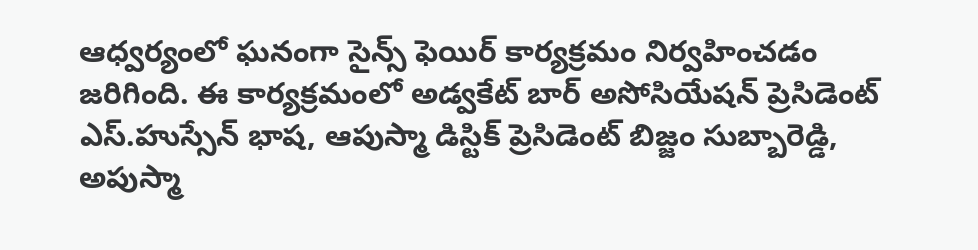ఆధ్వర్యంలో ఘనంగా సైన్స్ ఫెయిర్ కార్యక్రమం నిర్వహించడం జరిగింది. ఈ కార్యక్రమంలో అడ్వకేట్ బార్ అసోసియేషన్ ప్రెసిడెంట్ ఎస్.హుస్సేన్ భాష, ఆపుస్మా డిస్టిక్ ప్రెసిడెంట్ బిజ్జం సుబ్బారెడ్డి, అపుస్మా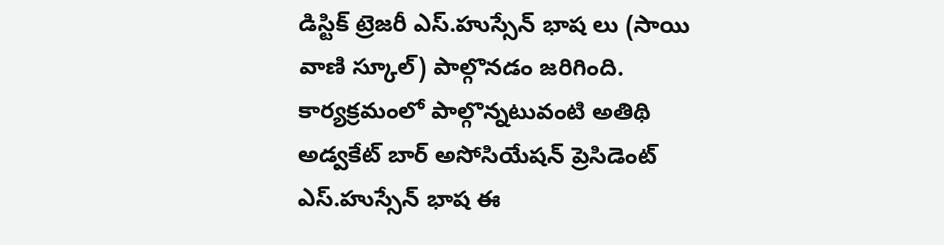డిస్టిక్ ట్రెజరీ ఎస్.హుస్సేన్ భాష లు (సాయి వాణి స్కూల్) పాల్గొనడం జరిగింది. కార్యక్రమంలో పాల్గొన్నటువంటి అతిథి అడ్వకేట్ బార్ అసోసియేషన్ ప్రెసిడెంట్ ఎస్.హుస్సేన్ భాష ఈ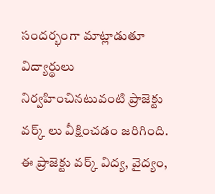సందర్భంగా మాట్లాడుతూ విద్యార్థులు నిర్వహించినటువంటి ప్రాజెక్టు వర్క్ లు వీక్షించడం జరిగింది. ఈ ప్రాజెక్టు వర్క్ విద్య, వైద్యం,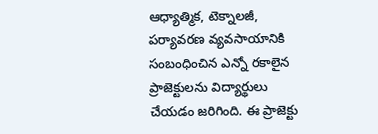ఆధ్యాత్మిక, టెక్నాలజీ, పర్యావరణ వ్యవసాయానికి సంబంధించిన ఎన్నో రకాలైన ప్రాజెక్టులను విద్యార్థులు చేయడం జరిగింది. ఈ ప్రాజెక్టు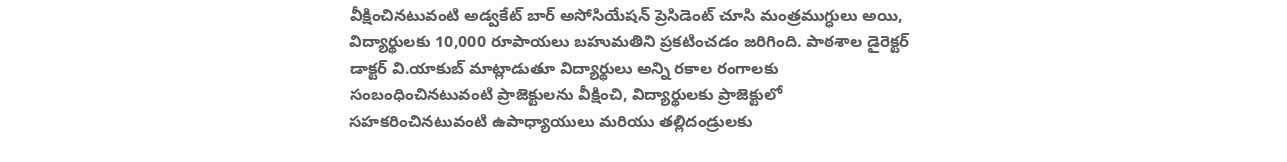వీక్షించినటువంటి అడ్వకేట్ బార్ అసోసియేషన్ ప్రెసిడెంట్ చూసి మంత్రముగ్ధులు అయి, విద్యార్థులకు 10,000 రూపాయలు బహుమతిని ప్రకటించడం జరిగింది. పాఠశాల డైరెక్టర్ డాక్టర్ వి.యాకుబ్ మాట్లాడుతూ విద్యార్థులు అన్ని రకాల రంగాలకు సంబంధించినటువంటి ప్రాజెక్టులను వీక్షించి, విద్యార్థులకు ప్రాజెక్టులో సహకరించినటువంటి ఉపాధ్యాయులు మరియు తల్లిదండ్రులకు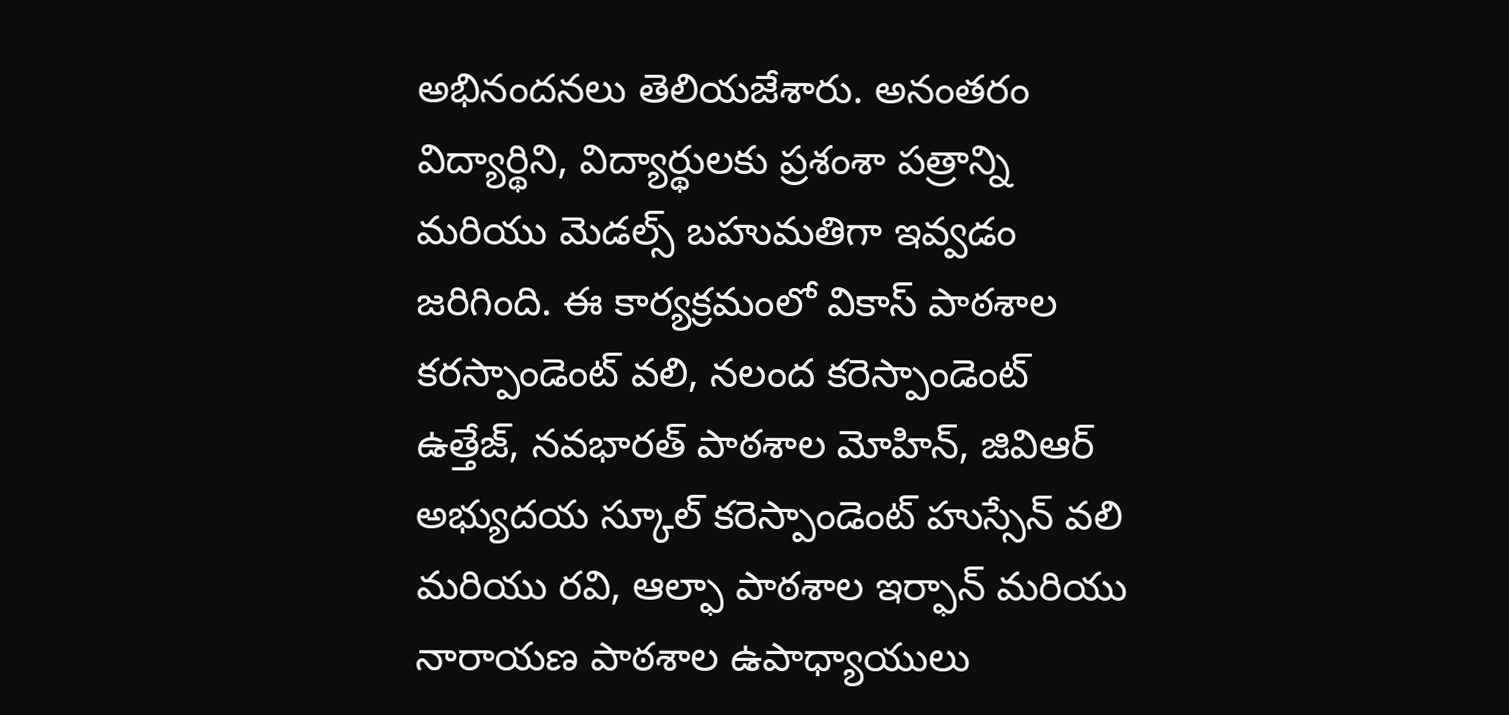అభినందనలు తెలియజేశారు. అనంతరం విద్యార్థిని, విద్యార్థులకు ప్రశంశా పత్రాన్ని మరియు మెడల్స్ బహుమతిగా ఇవ్వడం జరిగింది. ఈ కార్యక్రమంలో వికాస్ పాఠశాల కరస్పాండెంట్ వలి, నలంద కరెస్పాండెంట్ ఉత్తేజ్, నవభారత్ పాఠశాల మోహిన్, జివిఆర్ అభ్యుదయ స్కూల్ కరెస్పాండెంట్ హుస్సేన్ వలి మరియు రవి, ఆల్ఫా పాఠశాల ఇర్ఫాన్ మరియు నారాయణ పాఠశాల ఉపాధ్యాయులు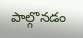పాల్గొనడం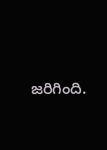జరిగింది.